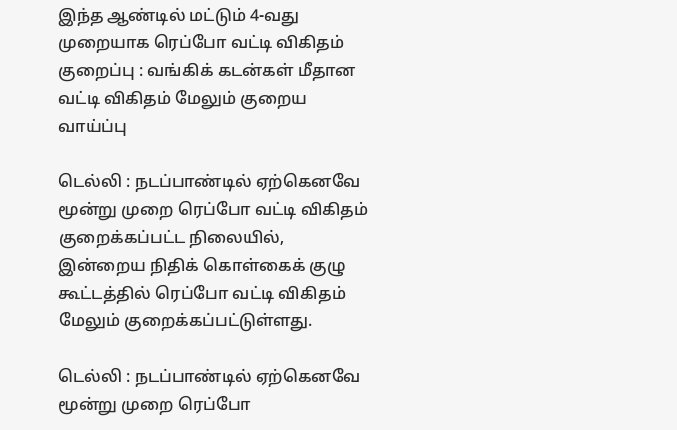இந்த ஆண்டில் மட்டும் 4-வது முறையாக ரெப்போ வட்டி விகிதம் குறைப்பு : வங்கிக் கடன்கள் மீதான வட்டி விகிதம் மேலும் குறைய வாய்ப்பு

டெல்லி : நடப்பாண்டில் ஏற்கெனவே மூன்று முறை ரெப்போ வட்டி விகிதம் குறைக்கப்பட்ட நிலையில், இன்றைய நிதிக் கொள்கைக் குழு கூட்டத்தில் ரெப்போ வட்டி விகிதம் மேலும் குறைக்கப்பட்டுள்ளது.

டெல்லி : நடப்பாண்டில் ஏற்கெனவே மூன்று முறை ரெப்போ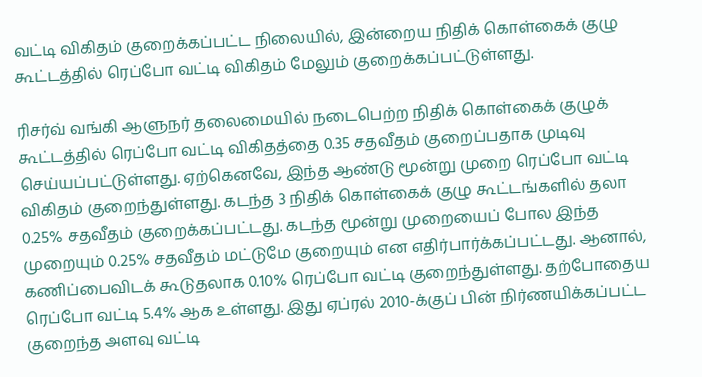வட்டி விகிதம் குறைக்கப்பட்ட நிலையில், இன்றைய நிதிக் கொள்கைக் குழு கூட்டத்தில் ரெப்போ வட்டி விகிதம் மேலும் குறைக்கப்பட்டுள்ளது.

ரிசர்வ் வங்கி ஆளுநர் தலைமையில் நடைபெற்ற நிதிக் கொள்கைக் குழுக் கூட்டத்தில் ரெப்போ வட்டி விகிதத்தை 0.35 சதவீதம் குறைப்பதாக முடிவு செய்யப்பட்டுள்ளது. ஏற்கெனவே, இந்த ஆண்டு மூன்று முறை ரெப்போ வட்டி விகிதம் குறைந்துள்ளது. கடந்த 3 நிதிக் கொள்கைக் குழு கூட்டங்களில் தலா 0.25% சதவீதம் குறைக்கப்பட்டது. கடந்த மூன்று முறையைப் போல இந்த முறையும் 0.25% சதவீதம் மட்டுமே குறையும் என எதிர்பார்க்கப்பட்டது. ஆனால், கணிப்பைவிடக் கூடுதலாக 0.10% ரெப்போ வட்டி குறைந்துள்ளது. தற்போதைய ரெப்போ வட்டி 5.4% ஆக உள்ளது. இது ஏப்ரல் 2010-க்குப் பின் நிர்ணயிக்கப்பட்ட குறைந்த அளவு வட்டி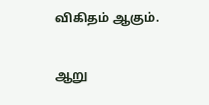விகிதம் ஆகும்.

ஆறு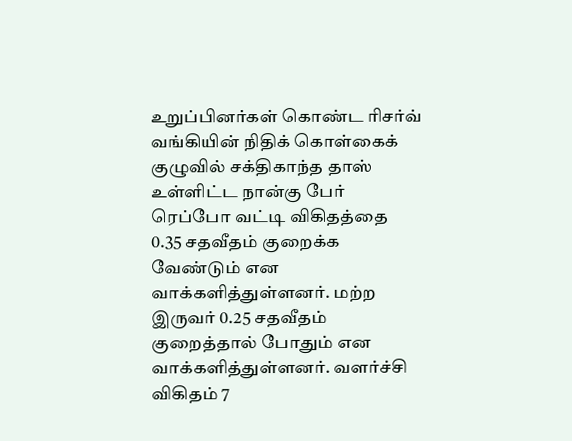உறுப்பினர்கள் கொண்ட ரிசர்வ் வங்கியின் நிதிக் கொள்கைக் குழுவில் சக்திகாந்த தாஸ் உள்ளிட்ட நான்கு பேர் ரெப்போ வட்டி விகிதத்தை 0.35 சதவீதம் குறைக்க வேண்டும் என வாக்களித்துள்ளனர். மற்ற இருவர் 0.25 சதவீதம் குறைத்தால் போதும் என வாக்களித்துள்ளனர். வளர்ச்சி விகிதம் 7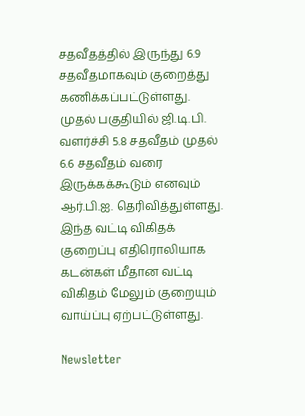சதவீதத்தில் இருந்து 6.9 சதவீதமாகவும் குறைத்து கணிக்கப்பட்டுள்ளது. முதல் பகுதியில் ஜி.டி.பி. வளர்ச்சி 5.8 சதவீதம் முதல் 6.6 சதவீதம் வரை இருக்கக்கூடும் எனவும் ஆர்.பி.ஐ. தெரிவித்துள்ளது. இந்த வட்டி விகிதக் குறைப்பு எதிரொலியாக கடன்கள் மீதான வட்டி விகிதம் மேலும் குறையும் வாய்ப்பு ஏற்பட்டுள்ளது.

Newsletter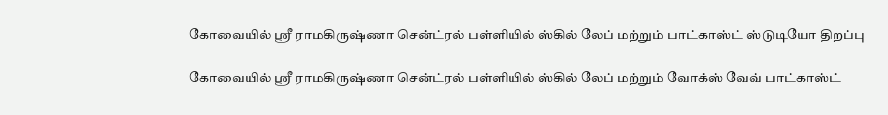கோவையில் ஸ்ரீ ராமகிருஷ்ணா சென்ட்ரல் பள்ளியில் ஸ்கில் லேப் மற்றும் பாட்காஸ்ட் ஸ்டுடியோ திறப்பு

கோவையில் ஸ்ரீ ராமகிருஷ்ணா சென்ட்ரல் பள்ளியில் ஸ்கில் லேப் மற்றும் வோக்ஸ் வேவ் பாட்காஸ்ட்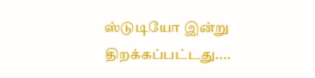ஸ்டுடியோ இன்று திறக்கப்பட்டது....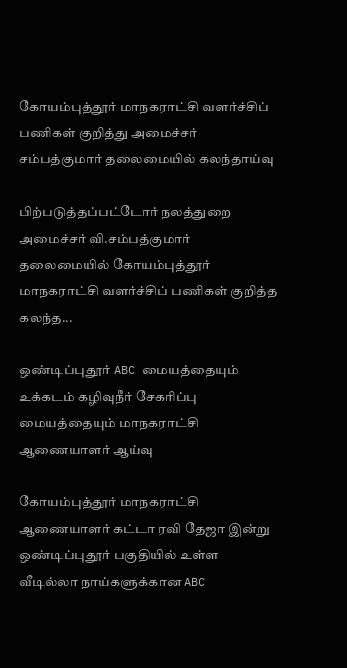கோயம்புத்தூர் மாநகராட்சி வளர்ச்சிப் பணிகள் குறித்து அமைச்சர் சம்பத்குமார் தலைமையில் கலந்தாய்வு

பிற்படுத்தப்பட்டோர் நலத்துறை அமைச்சர் வி.சம்பத்குமார் தலைமையில் கோயம்புத்தூர் மாநகராட்சி வளர்ச்சிப் பணிகள் குறித்த கலந்த...

ஒண்டிப்புதூர் ABC மையத்தையும் உக்கடம் கழிவுநீர் சேகரிப்பு மையத்தையும் மாநகராட்சி ஆணையாளர் ஆய்வு

கோயம்புத்தூர் மாநகராட்சி ஆணையாளர் கட்டா ரவி தேஜா இன்று ஒண்டிப்புதூர் பகுதியில் உள்ள வீடில்லா நாய்களுக்கான ABC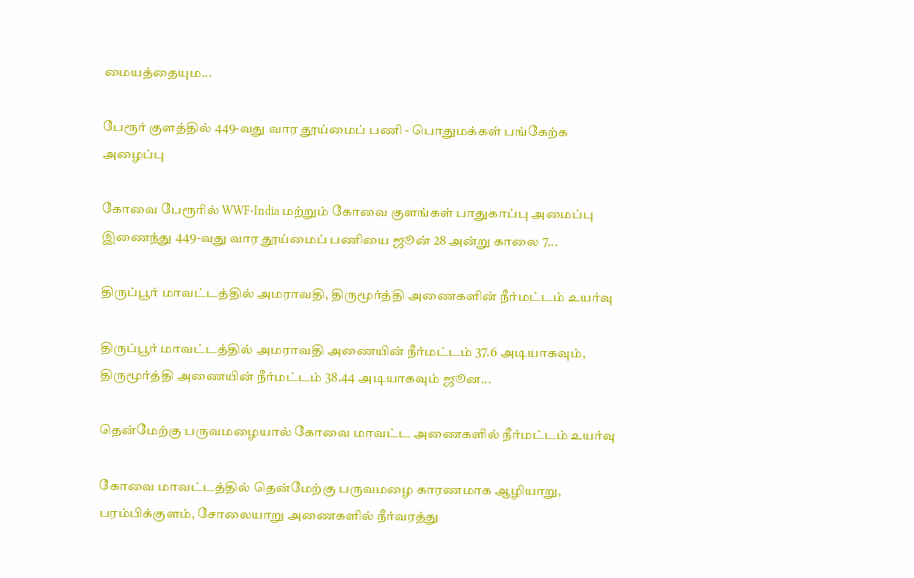மையத்தையும...

பேரூர் குளத்தில் 449-வது வார தூய்மைப் பணி - பொதுமக்கள் பங்கேற்க அழைப்பு

கோவை பேரூரில் WWF-India மற்றும் கோவை குளங்கள் பாதுகாப்பு அமைப்பு இணைந்து 449-வது வார தூய்மைப் பணியை ஜூன் 28 அன்று காலை 7...

திருப்பூர் மாவட்டத்தில் அமராவதி, திருமூர்த்தி அணைகளின் நீர்மட்டம் உயர்வு

திருப்பூர் மாவட்டத்தில் அமராவதி அணையின் நீர்மட்டம் 37.6 அடியாகவும், திருமூர்த்தி அணையின் நீர்மட்டம் 38.44 அடியாகவும் ஜூன...

தென்மேற்கு பருவமழையால் கோவை மாவட்ட அணைகளில் நீர்மட்டம் உயர்வு

கோவை மாவட்டத்தில் தென்மேற்கு பருவமழை காரணமாக ஆழியாறு, பரம்பிக்குளம், சோலையாறு அணைகளில் நீர்வரத்து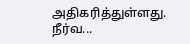அதிகரித்துள்ளது. நீர்வ...